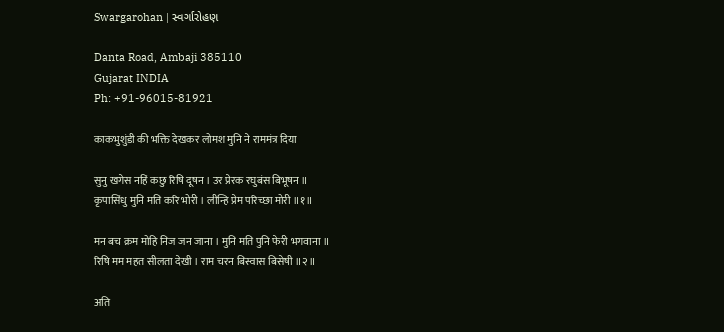Swargarohan | સ્વર્ગારોહણ

Danta Road, Ambaji 385110
Gujarat INDIA
Ph: +91-96015-81921

काकभुशुंडी की भक्ति देखकर लोमश मुनि ने राममंत्र दिया

सुनु खगेस नहिं कछु रिषि दूषन । उर प्रेरक रघुबंस बिभूषन ॥
कृपासिंधु मुनि मति करि भोरी । लीन्हि प्रेम परिच्छा मोरी ॥१॥

मन बच क्रम मोहि निज जन जाना । मुनि मति पुनि फेरी भगवाना ॥
रिषि मम महत सीलता देखी । राम चरन बिस्वास बिसेषी ॥२॥

अति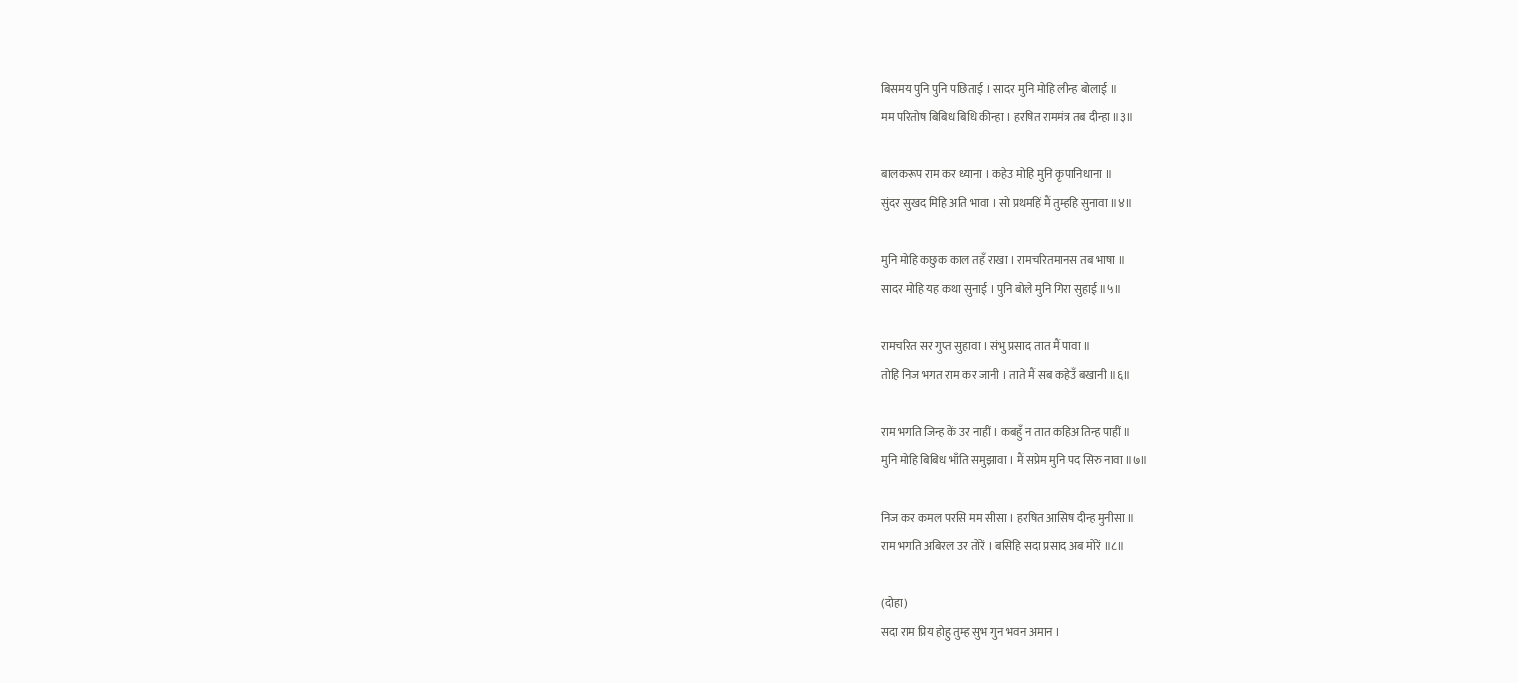बिसमय पुनि पुनि पछिताई । सादर मुनि मोहि लीन्ह बोलाई ॥
मम परितोष बिबिध बिधि कीन्हा । हरषित राममंत्र तब दीन्हा ॥३॥

बालकरूप राम कर ध्याना । कहेउ मोहि मुनि कृपानिधाना ॥
सुंदर सुखद मिहि अति भावा । सो प्रथमहिं मैं तुम्हहि सुनावा ॥४॥

मुनि मोहि कछुक काल तहँ राखा । रामचरितमानस तब भाषा ॥
सादर मोहि यह कथा सुनाई । पुनि बोले मुनि गिरा सुहाई ॥५॥

रामचरित सर गुप्त सुहावा । संभु प्रसाद तात मैं पावा ॥
तोहि निज भगत राम कर जानी । ताते मैं सब कहेउँ बखानी ॥६॥

राम भगति जिन्ह कें उर नाहीं । कबहुँ न तात कहिअ तिन्ह पाहीं ॥
मुनि मोहि बिबिध भाँति समुझावा । मैं सप्रेम मुनि पद सिरु नावा ॥७॥

निज कर कमल परसि मम सीसा । हरषित आसिष दीन्ह मुनीसा ॥
राम भगति अबिरल उर तोरें । बसिहि सदा प्रसाद अब मोरें ॥८॥

(दोहा)
सदा राम प्रिय होहु तुम्ह सुभ गुन भवन अमान ।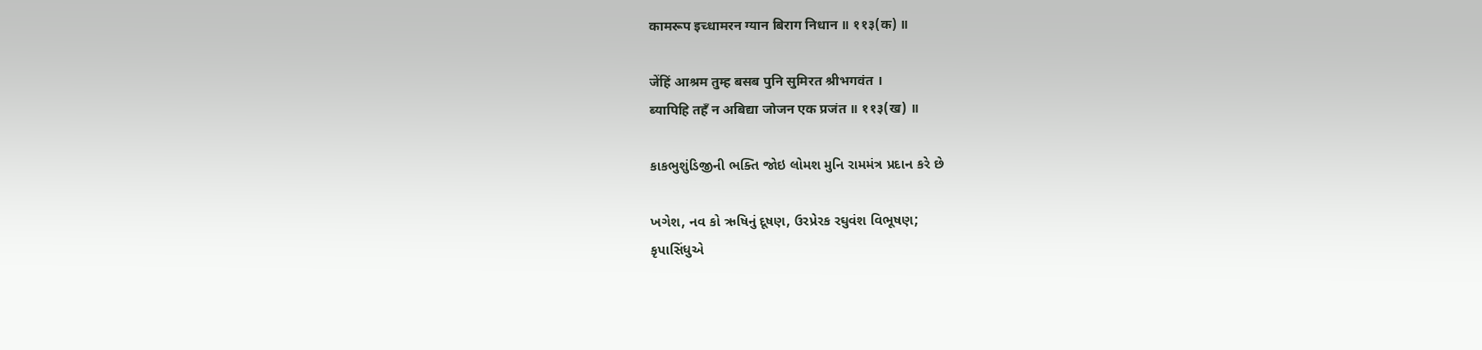कामरूप इच्धामरन ग्यान बिराग निधान ॥ ११३(क) ॥

जेंहिं आश्रम तुम्ह बसब पुनि सुमिरत श्रीभगवंत ।
ब्यापिहि तहँ न अबिद्या जोजन एक प्रजंत ॥ ११३(ख) ॥

કાકભુશુંડિજીની ભક્તિ જોઇ લોમશ મુનિ રામમંત્ર પ્રદાન કરે છે

ખગેશ, નવ કો ઋષિનું દૂષણ, ઉરપ્રેરક રઘુવંશ વિભૂષણ;
કૃપાસિંધુએ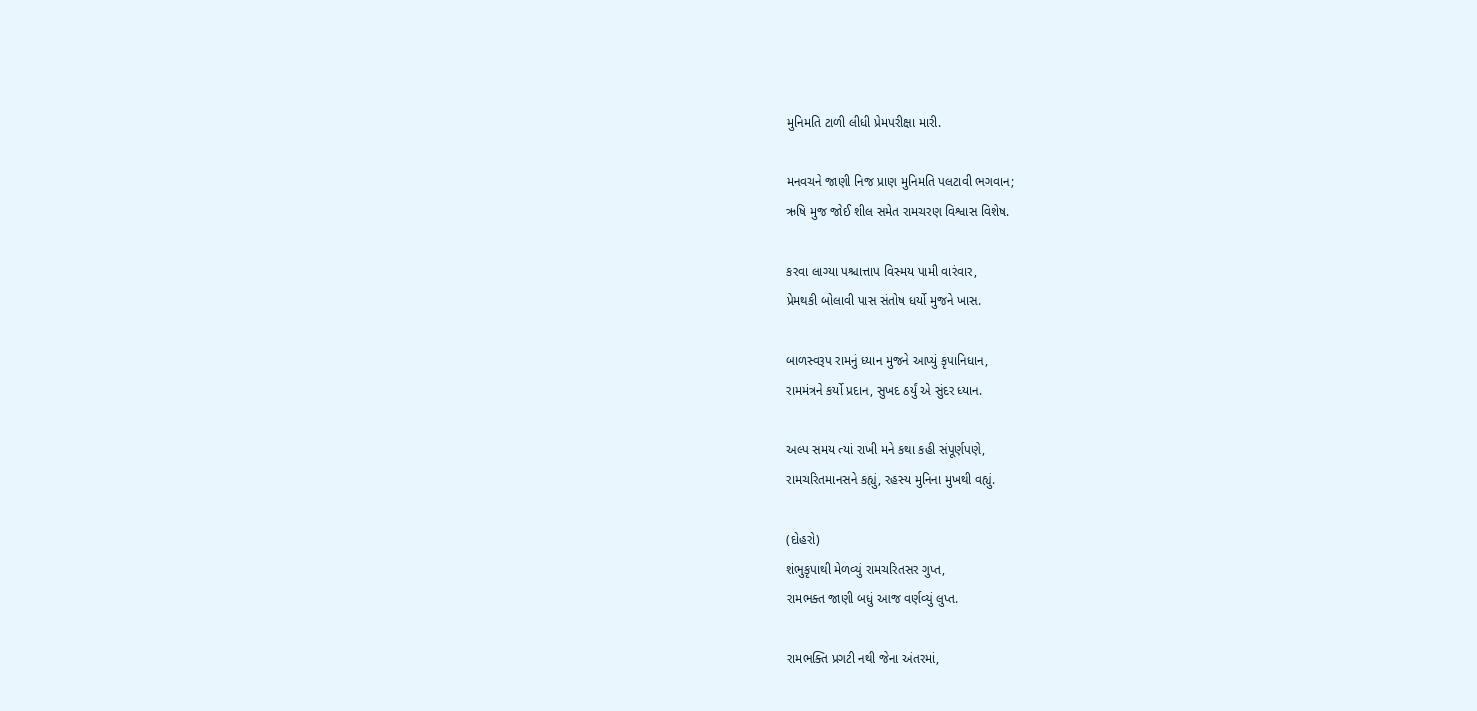મુનિમતિ ટાળી લીધી પ્રેમપરીક્ષા મારી.

મનવચને જાણી નિજ પ્રાણ મુનિમતિ પલટાવી ભગવાન;
ઋષિ મુજ જોઈ શીલ સમેત રામચરણ વિશ્વાસ વિશેષ.

કરવા લાગ્યા પશ્ચાત્તાપ વિસ્મય પામી વારંવાર,
પ્રેમથકી બોલાવી પાસ સંતોષ ધર્યો મુજને ખાસ.

બાળસ્વરૂપ રામનું ધ્યાન મુજને આપ્યું કૃપાનિધાન,
રામમંત્રને કર્યો પ્રદાન, સુખદ ઠર્યું એ સુંદર ધ્યાન.

અલ્પ સમય ત્યાં રાખી મને કથા કહી સંપૂર્ણપણે,
રામચરિતમાનસને કહ્યું, રહસ્ય મુનિના મુખથી વહ્યું.

(દોહરો)
શંભુકૃપાથી મેળવ્યું રામચરિતસર ગુપ્ત,
રામભક્ત જાણી બધું આજ વર્ણવ્યું લુપ્ત.

રામભક્તિ પ્રગટી નથી જેના અંતરમાં,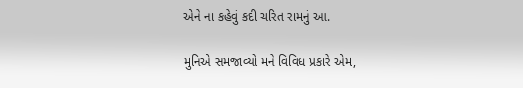એને ના કહેવું કદી ચરિત રામનું આ.

મુનિએ સમજાવ્યો મને વિવિધ પ્રકારે એમ,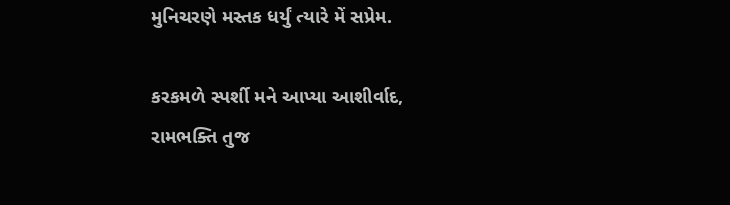મુનિચરણે મસ્તક ધર્યું ત્યારે મેં સપ્રેમ.

કરકમળે સ્પર્શી મને આપ્યા આશીર્વાદ,
રામભક્તિ તુજ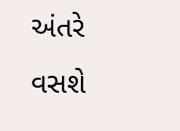અંતરે વસશે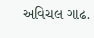અવિચલ ગાઢ.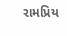રામપ્રિય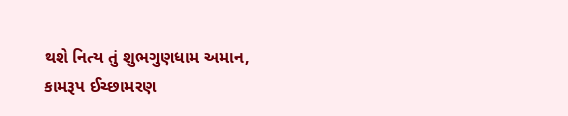થશે નિત્ય તું શુભગુણધામ અમાન,
કામરૂપ ઈચ્છામરણ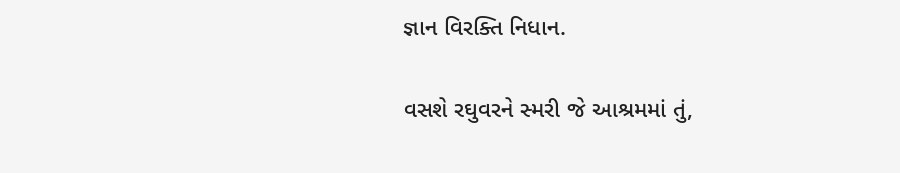જ્ઞાન વિરક્તિ નિધાન.

વસશે રઘુવરને સ્મરી જે આશ્રમમાં તું,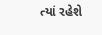ત્યાં રહેશે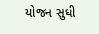યોજન સુધી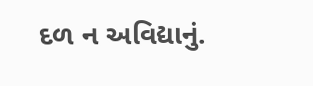દળ ન અવિદ્યાનું.